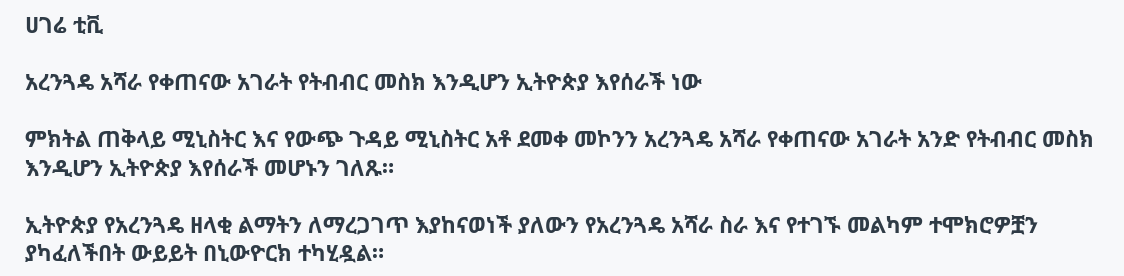ሀገሬ ቲቪ

አረንጓዴ አሻራ የቀጠናው አገራት የትብብር መስክ እንዲሆን ኢትዮጵያ እየሰራች ነው

ምክትል ጠቅላይ ሚኒስትር እና የውጭ ጉዳይ ሚኒስትር አቶ ደመቀ መኮንን አረንጓዴ አሻራ የቀጠናው አገራት አንድ የትብብር መስክ እንዲሆን ኢትዮጵያ እየሰራች መሆኑን ገለጹ።

ኢትዮጵያ የአረንጓዴ ዘላቂ ልማትን ለማረጋገጥ እያከናወነች ያለውን የአረንጓዴ አሻራ ስራ እና የተገኙ መልካም ተሞክሮዎቿን ያካፈለችበት ውይይት በኒውዮርክ ተካሂዷል።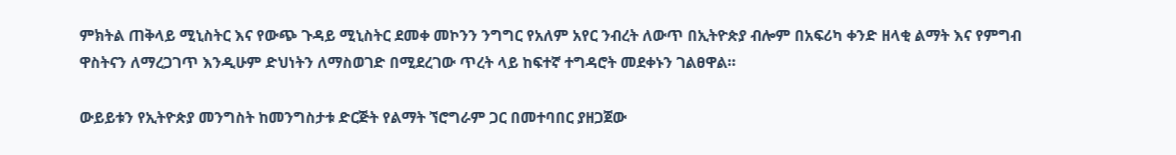ምክትል ጠቅላይ ሚኒስትር እና የውጭ ጉዳይ ሚኒስትር ደመቀ መኮንን ንግግር የአለም አየር ንብረት ለውጥ በኢትዮጵያ ብሎም በአፍሪካ ቀንድ ዘላቂ ልማት እና የምግብ ዋስትናን ለማረጋገጥ እንዲሁም ድህነትን ለማስወገድ በሚደረገው ጥረት ላይ ከፍተኛ ተግዳሮት መደቀኑን ገልፀዋል።

ውይይቱን የኢትዮጵያ መንግስት ከመንግስታቱ ድርጅት የልማት ኘሮግራም ጋር በመተባበር ያዘጋጀው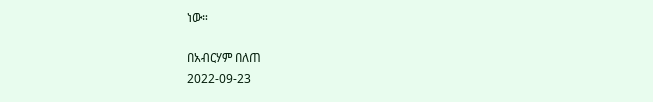ነው።

በአብርሃም በለጠ
2022-09-23